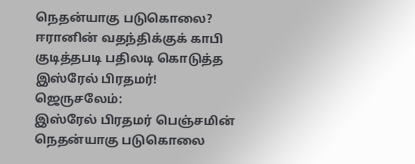நெதன்யாகு படுகொலை? ஈரானின் வதந்திக்குக் காபி குடித்தபடி பதிலடி கொடுத்த இஸ்ரேல் பிரதமர்!
ஜெருசலேம்:
இஸ்ரேல் பிரதமர் பெஞ்சமின் நெதன்யாகு படுகொலை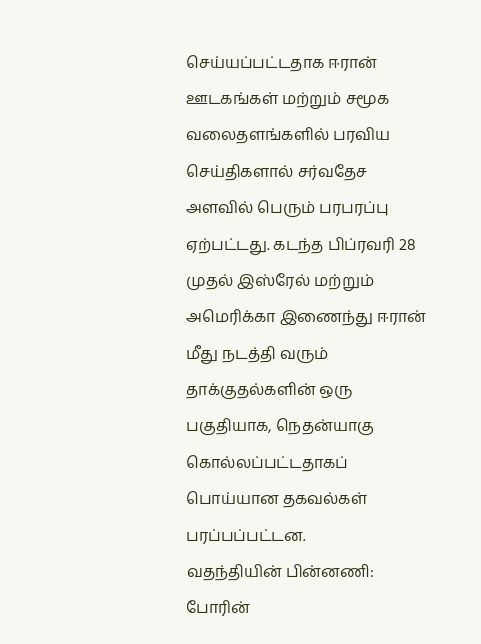செய்யப்பட்டதாக ஈரான் ஊடகங்கள் மற்றும் சமூக வலைதளங்களில் பரவிய செய்திகளால் சர்வதேச அளவில் பெரும் பரபரப்பு ஏற்பட்டது. கடந்த பிப்ரவரி 28 முதல் இஸ்ரேல் மற்றும் அமெரிக்கா இணைந்து ஈரான் மீது நடத்தி வரும் தாக்குதல்களின் ஒரு பகுதியாக, நெதன்யாகு கொல்லப்பட்டதாகப் பொய்யான தகவல்கள் பரப்பப்பட்டன.
வதந்தியின் பின்னணி:
போரின்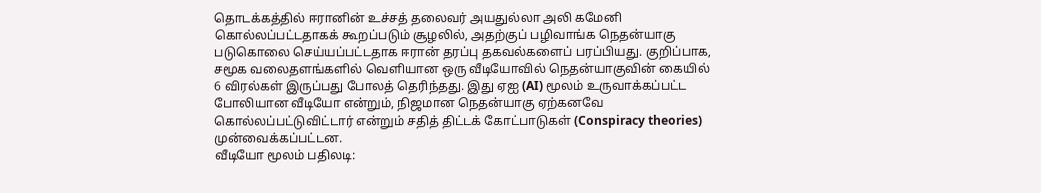தொடக்கத்தில் ஈரானின் உச்சத் தலைவர் அயதுல்லா அலி கமேனி கொல்லப்பட்டதாகக் கூறப்படும் சூழலில், அதற்குப் பழிவாங்க நெதன்யாகு படுகொலை செய்யப்பட்டதாக ஈரான் தரப்பு தகவல்களைப் பரப்பியது. குறிப்பாக, சமூக வலைதளங்களில் வெளியான ஒரு வீடியோவில் நெதன்யாகுவின் கையில் 6 விரல்கள் இருப்பது போலத் தெரிந்தது. இது ஏஐ (AI) மூலம் உருவாக்கப்பட்ட போலியான வீடியோ என்றும், நிஜமான நெதன்யாகு ஏற்கனவே கொல்லப்பட்டுவிட்டார் என்றும் சதித் திட்டக் கோட்பாடுகள் (Conspiracy theories) முன்வைக்கப்பட்டன.
வீடியோ மூலம் பதிலடி: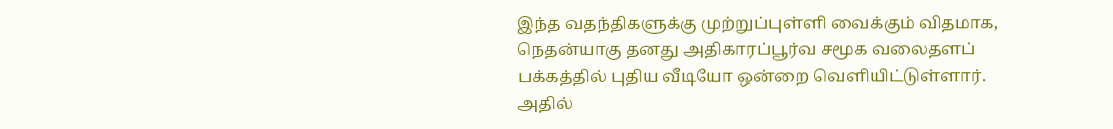இந்த வதந்திகளுக்கு முற்றுப்புள்ளி வைக்கும் விதமாக, நெதன்யாகு தனது அதிகாரப்பூர்வ சமூக வலைதளப் பக்கத்தில் புதிய வீடியோ ஒன்றை வெளியிட்டுள்ளார். அதில்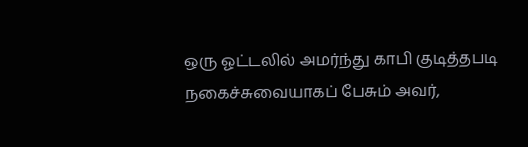ஒரு ஓட்டலில் அமர்ந்து காபி குடித்தபடி நகைச்சுவையாகப் பேசும் அவர்,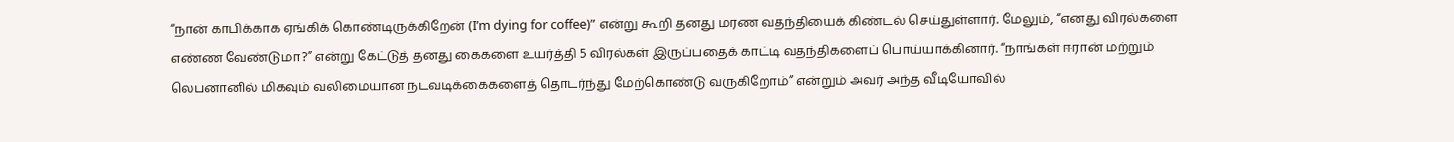“நான் காபிக்காக ஏங்கிக் கொண்டிருக்கிறேன் (I’m dying for coffee)” என்று கூறி தனது மரண வதந்தியைக் கிண்டல் செய்துள்ளார். மேலும், “எனது விரல்களை எண்ண வேண்டுமா?” என்று கேட்டுத் தனது கைகளை உயர்த்தி 5 விரல்கள் இருப்பதைக் காட்டி வதந்திகளைப் பொய்யாக்கினார். “நாங்கள் ஈரான் மற்றும் லெபனானில் மிகவும் வலிமையான நடவடிக்கைகளைத் தொடர்ந்து மேற்கொண்டு வருகிறோம்” என்றும் அவர் அந்த வீடியோவில்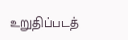உறுதிப்படத்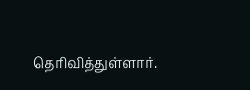தெரிவித்துள்ளார்.